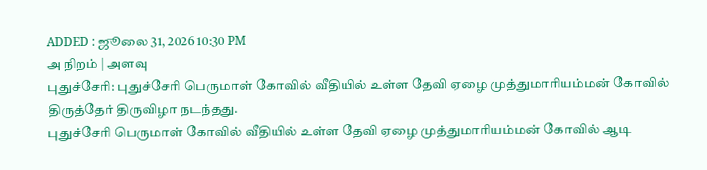ADDED : ஜூலை 31, 2026 10:30 PM
அ நிறம் | அளவு
புதுச்சேரி: புதுச்சேரி பெருமாள் கோவில் வீதியில் உள்ள தேவி ஏழை முத்துமாரியம்மன் கோவில் திருத்தேர் திருவிழா நடந்தது.
புதுச்சேரி பெருமாள் கோவில் வீதியில் உள்ள தேவி ஏழை முத்துமாரியம்மன் கோவில் ஆடி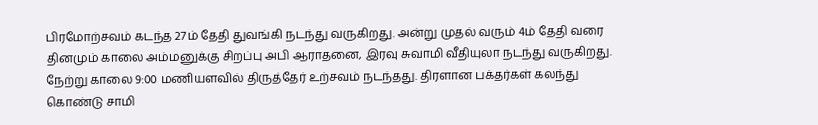பிரமோற்சவம் கடந்த 27ம் தேதி துவங்கி நடந்து வருகிறது. அன்று முதல் வரும் 4ம் தேதி வரை தினமும் காலை அம்மனுக்கு சிறப்பு அபி ஆராதனை, இரவு சுவாமி வீதியுலா நடந்து வருகிறது. நேற்று காலை 9:00 மணியளவில் திருத்தேர் உற்சவம் நடந்தது. திரளான பக்தர்கள் கலந்து கொண்டு சாமி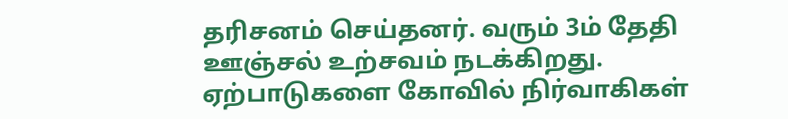தரிசனம் செய்தனர். வரும் 3ம் தேதி ஊஞ்சல் உற்சவம் நடக்கிறது. ஏற்பாடுகளை கோவில் நிர்வாகிகள்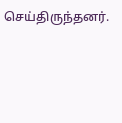செய்திருந்தனர்.